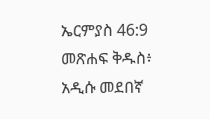ኤርምያስ 46:9 መጽሐፍ ቅዱስ፥ አዲሱ መደበኛ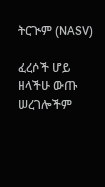ትርጒም (NASV)

ፈረሶች ሆይ ዘላችሁ ውጡ ሠረገሎችም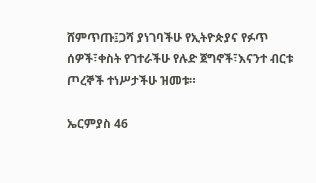ሸምጥጡ፤ጋሻ ያነገባችሁ የኢትዮጵያና የፉጥ ሰዎች፣ቀስት የገተራችሁ የሉድ ጀግኖች፣እናንተ ብርቱ ጦረኞች ተነሥታችሁ ዝመቱ።

ኤርምያስ 46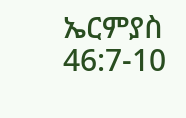ኤርምያስ 46:7-10